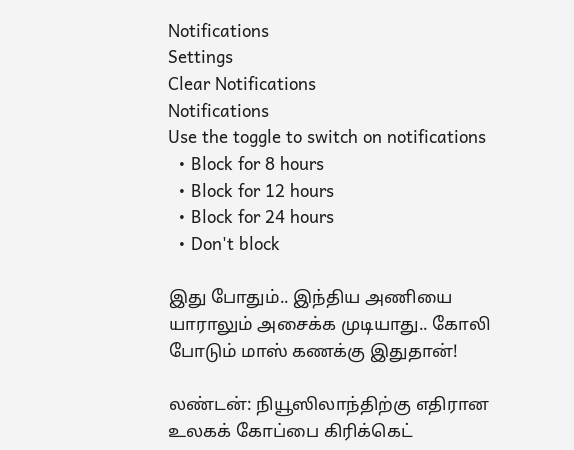Notifications
Settings
Clear Notifications
Notifications
Use the toggle to switch on notifications
  • Block for 8 hours
  • Block for 12 hours
  • Block for 24 hours
  • Don't block

இது போதும்.. இந்திய அணியை யாராலும் அசைக்க முடியாது.. கோலி போடும் மாஸ் கணக்கு இதுதான்!

லண்டன்: நியூஸிலாந்திற்கு எதிரான உலகக் கோப்பை கிரிக்கெட்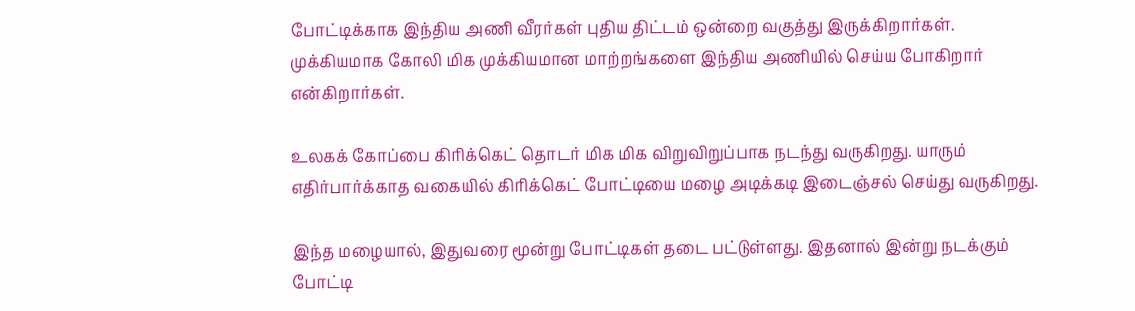போட்டிக்காக இந்திய அணி வீரர்கள் புதிய திட்டம் ஒன்றை வகுத்து இருக்கிறார்கள். முக்கியமாக கோலி மிக முக்கியமான மாற்றங்களை இந்திய அணியில் செய்ய போகிறார் என்கிறார்கள்.

உலகக் கோப்பை கிரிக்கெட் தொடர் மிக மிக விறுவிறுப்பாக நடந்து வருகிறது. யாரும் எதிர்பார்க்காத வகையில் கிரிக்கெட் போட்டியை மழை அடிக்கடி இடைஞ்சல் செய்து வருகிறது.

இந்த மழையால், இதுவரை மூன்று போட்டிகள் தடை பட்டுள்ளது. இதனால் இன்று நடக்கும் போட்டி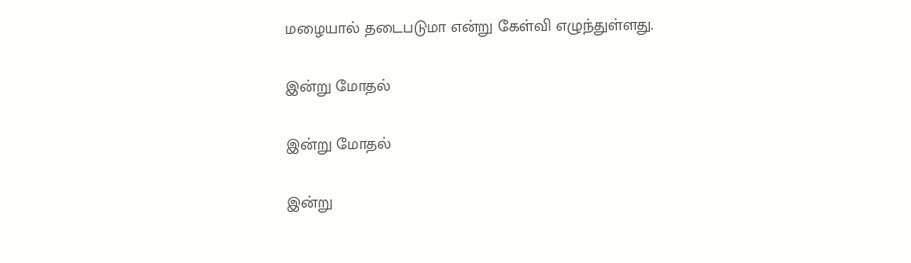மழையால் தடைபடுமா என்று கேள்வி எழுந்துள்ளது.

இன்று மோதல்

இன்று மோதல்

இன்று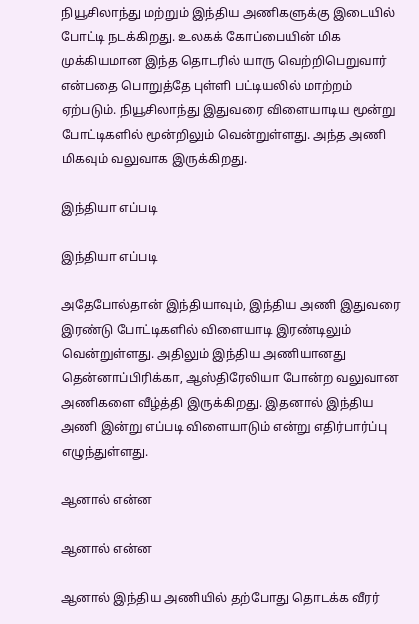நியூசிலாந்து மற்றும் இந்திய அணிகளுக்கு இடையில் போட்டி நடக்கிறது. உலகக் கோப்பையின் மிக முக்கியமான இந்த தொடரில் யாரு வெற்றிபெறுவார் என்பதை பொறுத்தே புள்ளி பட்டியலில் மாற்றம் ஏற்படும். நியூசிலாந்து இதுவரை விளையாடிய மூன்று போட்டிகளில் மூன்றிலும் வென்றுள்ளது. அந்த அணி மிகவும் வலுவாக இருக்கிறது.

இந்தியா எப்படி

இந்தியா எப்படி

அதேபோல்தான் இந்தியாவும், இந்திய அணி இதுவரை இரண்டு போட்டிகளில் விளையாடி இரண்டிலும் வென்றுள்ளது. அதிலும் இந்திய அணியானது தென்னாப்பிரிக்கா, ஆஸ்திரேலியா போன்ற வலுவான அணிகளை வீழ்த்தி இருக்கிறது. இதனால் இந்திய அணி இன்று எப்படி விளையாடும் என்று எதிர்பார்ப்பு எழுந்துள்ளது.

ஆனால் என்ன

ஆனால் என்ன

ஆனால் இந்திய அணியில் தற்போது தொடக்க வீரர்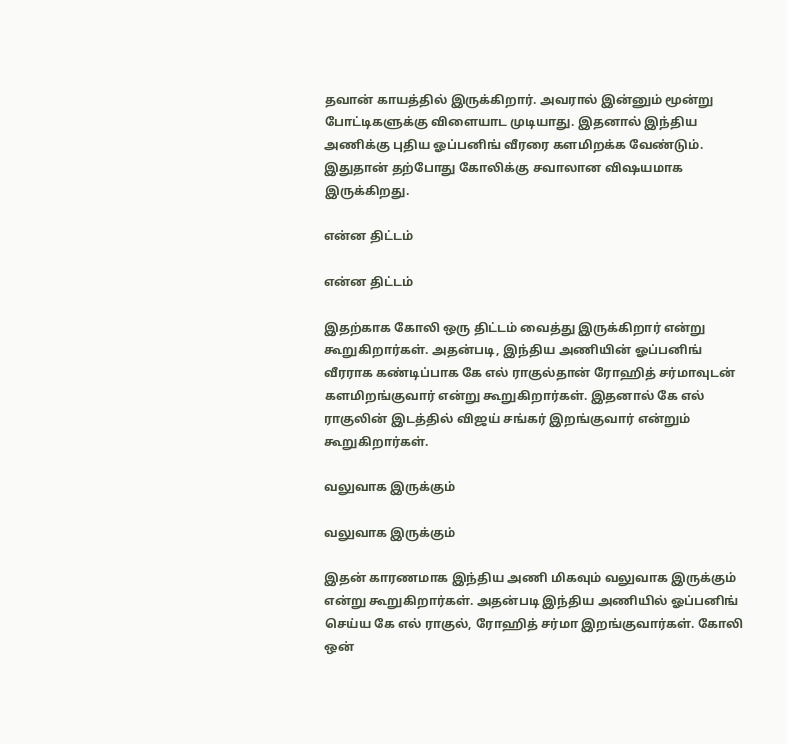தவான் காயத்தில் இருக்கிறார். அவரால் இன்னும் மூன்று போட்டிகளுக்கு விளையாட முடியாது. இதனால் இந்திய அணிக்கு புதிய ஓப்பனிங் வீரரை களமிறக்க வேண்டும். இதுதான் தற்போது கோலிக்கு சவாலான விஷயமாக இருக்கிறது.

என்ன திட்டம்

என்ன திட்டம்

இதற்காக கோலி ஒரு திட்டம் வைத்து இருக்கிறார் என்று கூறுகிறார்கள். அதன்படி, இந்திய அணியின் ஓப்பனிங் வீரராக கண்டிப்பாக கே எல் ராகுல்தான் ரோஹித் சர்மாவுடன் களமிறங்குவார் என்று கூறுகிறார்கள். இதனால் கே எல் ராகுலின் இடத்தில் விஜய் சங்கர் இறங்குவார் என்றும் கூறுகிறார்கள்.

வலுவாக இருக்கும்

வலுவாக இருக்கும்

இதன் காரணமாக இந்திய அணி மிகவும் வலுவாக இருக்கும் என்று கூறுகிறார்கள். அதன்படி இந்திய அணியில் ஓப்பனிங் செய்ய கே எல் ராகுல், ரோஹித் சர்மா இறங்குவார்கள். கோலி ஒன்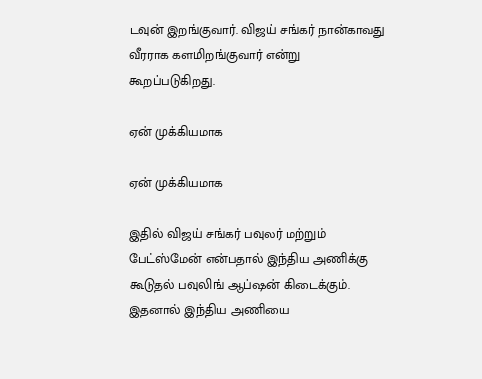டவுன் இறங்குவார். விஜய் சங்கர் நான்காவது வீரராக களமிறங்குவார் என்று கூறப்படுகிறது.

ஏன் முக்கியமாக

ஏன் முக்கியமாக

இதில் விஜய் சங்கர் பவுலர் மற்றும் பேட்ஸ்மேன் என்பதால் இந்திய அணிக்கு கூடுதல் பவுலிங் ஆப்ஷன் கிடைக்கும். இதனால் இந்திய அணியை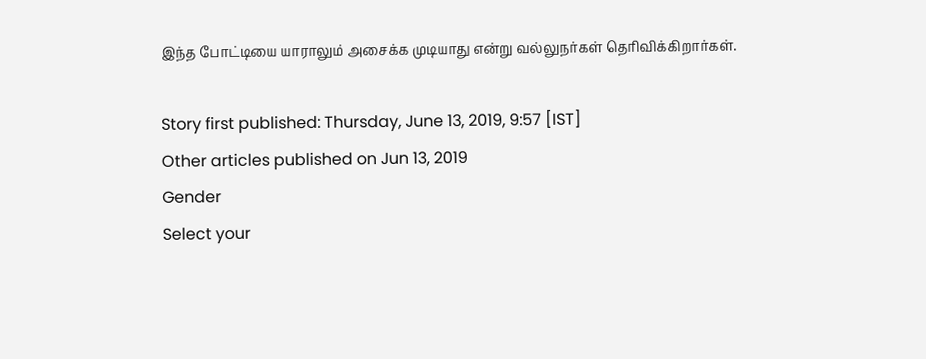இந்த போட்டியை யாராலும் அசைக்க முடியாது என்று வல்லுநர்கள் தெரிவிக்கிறார்கள்.

Story first published: Thursday, June 13, 2019, 9:57 [IST]
Other articles published on Jun 13, 2019
Gender
Select your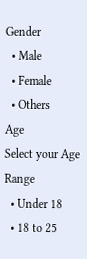Gender
  • Male
  • Female
  • Others
Age
Select your Age Range
  • Under 18
  • 18 to 25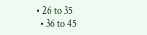• 26 to 35
  • 36 to 45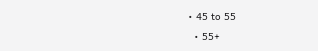• 45 to 55
  • 55+